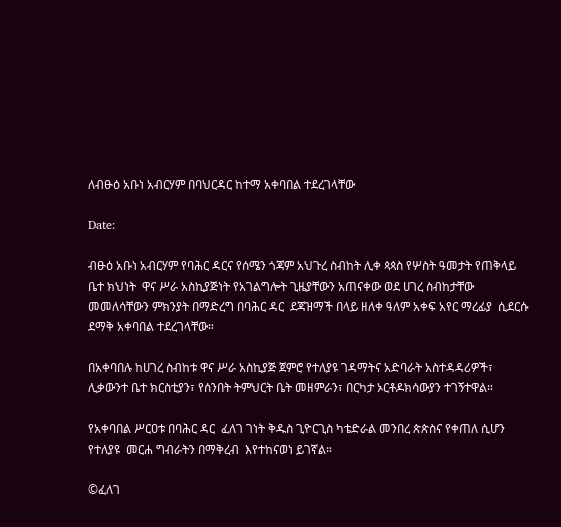ለብፁዕ አቡነ አብርሃም በባህርዳር ከተማ አቀባበል ተደረገላቸው

Date:

ብፁዕ አቡነ አብርሃም የባሕር ዳርና የሰሜን ጎጃም አህጉረ ስብከት ሊቀ ጳጳስ የሦስት ዓመታት የጠቅላይ ቤተ ክህነት  ዋና ሥራ አስኪያጅነት የአገልግሎት ጊዜያቸውን አጠናቀው ወደ ሀገረ ስብከታቸው መመለሳቸውን ምክንያት በማድረግ በባሕር ዳር  ደጃዝማች በላይ ዘለቀ ዓለም አቀፍ አየር ማረፊያ  ሲደርሱ ደማቅ አቀባበል ተደረገላቸው።

በአቀባበሉ ከሀገረ ስብከቱ ዋና ሥራ አስኪያጅ ጀምሮ የተለያዩ ገዳማትና አድባራት አስተዳዳሪዎች፣ ሊቃውንተ ቤተ ክርስቲያን፣ የሰንበት ትምህርት ቤት መዘምራን፣ በርካታ ኦርቶዶክሳውያን ተገኝተዋል።

የአቀባበል ሥርዐቱ በባሕር ዳር  ፈለገ ገነት ቅዱስ ጊዮርጊስ ካቴድራል መንበረ ጵጵስና የቀጠለ ሲሆን የተለያዩ  መርሐ ግብራትን በማቅረብ  እየተከናወነ ይገኛል።

©ፈለገ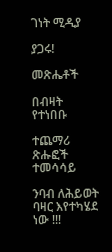ገነት ሚዲያ

ያጋሩ!

መጽሔቶች

በብዛት የተነበቡ

ተጨማሪ ጽሑፎች
ተመሳሳይ

ንባብ ለሕይወት ባዛር እየተካሄደ ነው !!!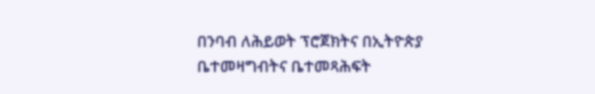በንባብ ለሕይወት ፕሮጀክትና በኢትዮጵያ ቤተመዛግብትና ቤተመጻሕፍት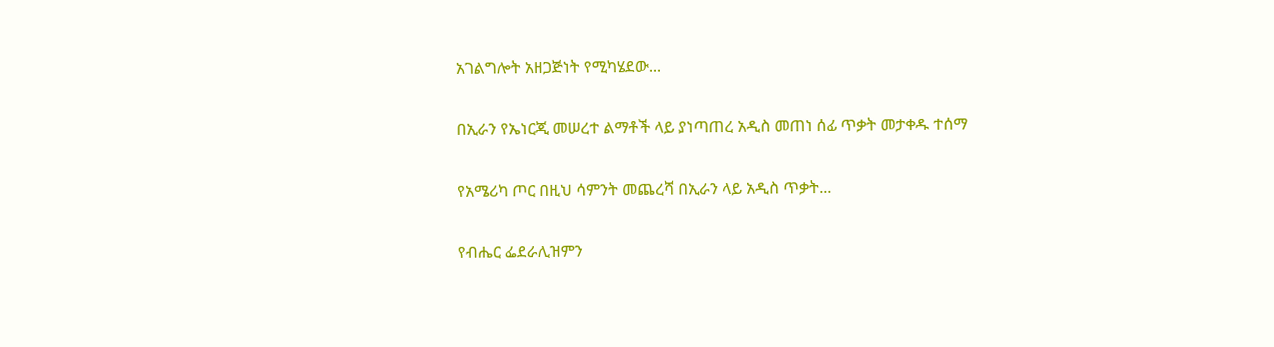አገልግሎት አዘጋጅነት የሚካሄደው...

በኢራን የኤነርጂ መሠረተ ልማቶች ላይ ያነጣጠረ አዲስ መጠነ ሰፊ ጥቃት መታቀዱ ተሰማ

የአሜሪካ ጦር በዚህ ሳምንት መጨረሻ በኢራን ላይ አዲስ ጥቃት...

የብሔር ፌደራሊዝምን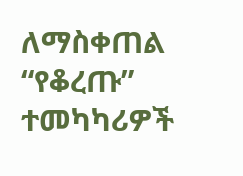ለማስቀጠል “የቆረጡ” ተመካካሪዎች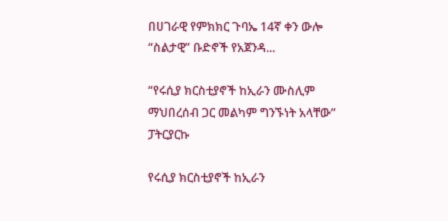በሀገራዊ የምክክር ጉባኤ 14ኛ ቀን ውሎ “ስልታዊ” ቡድኖች የአጀንዳ...

“የሩሲያ ክርስቲያኖች ከኢራን ሙስሊም ማህበረሰብ ጋር መልካም ግንኙነት አላቸው” ፓትርያርኩ

የሩሲያ ክርስቲያኖች ከኢራን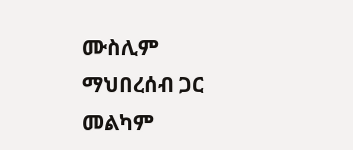ሙስሊም ማህበረሰብ ጋር መልካም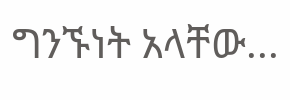ግንኙነት አላቸው...